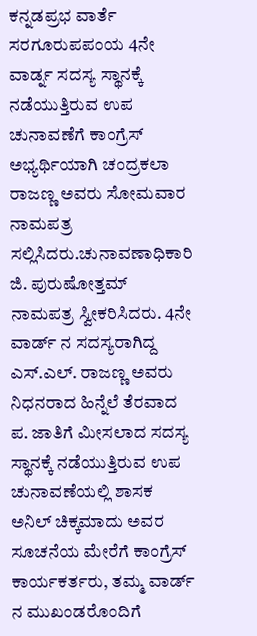ಕನ್ನಡಪ್ರಭ ವಾರ್ತೆ ಸರಗೂರುಪಪಂಯ 4ನೇ ವಾರ್ಡ್ನ ಸದಸ್ಯ ಸ್ಥಾನಕ್ಕೆ ನಡೆಯುತ್ತಿರುವ ಉಪ ಚುನಾವಣೆಗೆ ಕಾಂಗ್ರೆಸ್ ಅಭ್ಯರ್ಥಿಯಾಗಿ ಚಂದ್ರಕಲಾ ರಾಜಣ್ಣ ಅವರು ಸೋಮವಾರ ನಾಮಪತ್ರ ಸಲ್ಲಿಸಿದರು.ಚುನಾವಣಾಧಿಕಾರಿ ಜಿ. ಪುರುಷೋತ್ತಮ್ ನಾಮಪತ್ರ ಸ್ವೀಕರಿಸಿದರು. 4ನೇ ವಾರ್ಡ್ ನ ಸದಸ್ಯರಾಗಿದ್ದ ಎಸ್.ಎಲ್. ರಾಜಣ್ಣ ಅವರು ನಿಧನರಾದ ಹಿನ್ನೆಲೆ ತೆರವಾದ ಪ. ಜಾತಿಗೆ ಮೀಸಲಾದ ಸದಸ್ಯ ಸ್ಥಾನಕ್ಕೆ ನಡೆಯುತ್ತಿರುವ ಉಪ ಚುನಾವಣೆಯಲ್ಲಿ ಶಾಸಕ ಅನಿಲ್ ಚಿಕ್ಕಮಾದು ಅವರ ಸೂಚನೆಯ ಮೇರೆಗೆ ಕಾಂಗ್ರೆಸ್ ಕಾರ್ಯಕರ್ತರು, ತಮ್ಮ ವಾರ್ಡ್ ನ ಮುಖಂಡರೊಂದಿಗೆ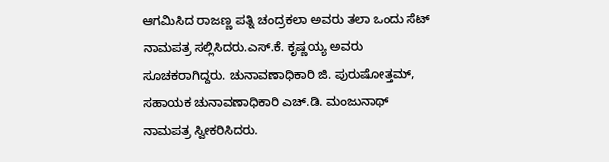ಆಗಮಿಸಿದ ರಾಜಣ್ಣ ಪತ್ನಿ ಚಂದ್ರಕಲಾ ಅವರು ತಲಾ ಒಂದು ಸೆಟ್ ನಾಮಪತ್ರ ಸಲ್ಲಿಸಿದರು.ಎಸ್.ಕೆ. ಕೃಷ್ಣಯ್ಯ ಅವರು ಸೂಚಕರಾಗಿದ್ದರು. ಚುನಾವಣಾಧಿಕಾರಿ ಜಿ. ಪುರುಷೋತ್ತಮ್, ಸಹಾಯಕ ಚುನಾವಣಾಧಿಕಾರಿ ಎಚ್.ಡಿ. ಮಂಜುನಾಥ್ ನಾಮಪತ್ರ ಸ್ವೀಕರಿಸಿದರು.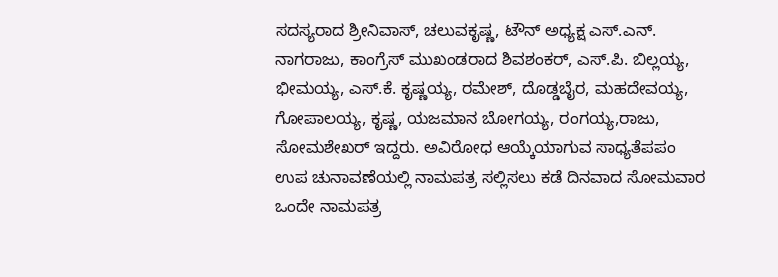ಸದಸ್ಯರಾದ ಶ್ರೀನಿವಾಸ್, ಚಲುವಕೃಷ್ಣ, ಟೌನ್ ಅಧ್ಯಕ್ಷ ಎಸ್.ಎನ್. ನಾಗರಾಜು, ಕಾಂಗ್ರೆಸ್ ಮುಖಂಡರಾದ ಶಿವಶಂಕರ್, ಎಸ್.ಪಿ. ಬಿಲ್ಲಯ್ಯ, ಭೀಮಯ್ಯ, ಎಸ್.ಕೆ. ಕೃಷ್ಣಯ್ಯ, ರಮೇಶ್, ದೊಡ್ಡಬೈರ, ಮಹದೇವಯ್ಯ, ಗೋಪಾಲಯ್ಯ, ಕೃಷ್ಣ, ಯಜಮಾನ ಬೋಗಯ್ಯ, ರಂಗಯ್ಯ,ರಾಜು, ಸೋಮಶೇಖರ್ ಇದ್ದರು. ಅವಿರೋಧ ಆಯ್ಕೆಯಾಗುವ ಸಾಧ್ಯತೆಪಪಂ ಉಪ ಚುನಾವಣೆಯಲ್ಲಿ ನಾಮಪತ್ರ ಸಲ್ಲಿಸಲು ಕಡೆ ದಿನವಾದ ಸೋಮವಾರ ಒಂದೇ ನಾಮಪತ್ರ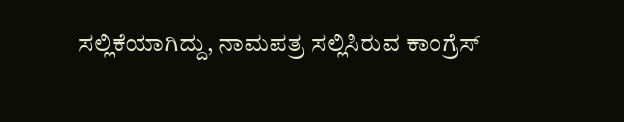ಸಲ್ಲಿಕೆಯಾಗಿದ್ದು, ನಾಮಪತ್ರ ಸಲ್ಲಿಸಿರುವ ಕಾಂಗ್ರೆಸ್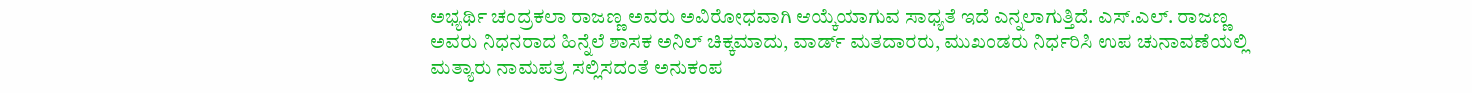ಅಭ್ಯರ್ಥಿ ಚಂದ್ರಕಲಾ ರಾಜಣ್ಣ ಅವರು ಅವಿರೋಧವಾಗಿ ಆಯ್ಕೆಯಾಗುವ ಸಾಧ್ಯತೆ ಇದೆ ಎನ್ನಲಾಗುತ್ತಿದೆ. ಎಸ್.ಎಲ್. ರಾಜಣ್ಣ ಅವರು ನಿಧನರಾದ ಹಿನ್ನೆಲೆ ಶಾಸಕ ಅನಿಲ್ ಚಿಕ್ಕಮಾದು, ವಾರ್ಡ್ ಮತದಾರರು, ಮುಖಂಡರು ನಿರ್ಧರಿಸಿ ಉಪ ಚುನಾವಣೆಯಲ್ಲಿ ಮತ್ಯಾರು ನಾಮಪತ್ರ ಸಲ್ಲಿಸದಂತೆ ಅನುಕಂಪ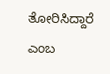ತೋರಿಸಿದ್ದಾರೆ ಎಂಬ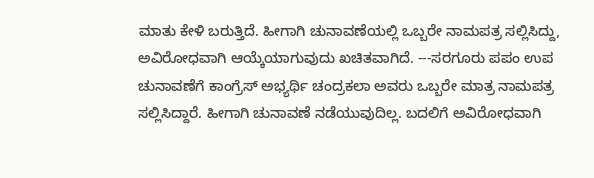ಮಾತು ಕೇಳಿ ಬರುತ್ತಿದೆ. ಹೀಗಾಗಿ ಚುನಾವಣೆಯಲ್ಲಿ ಒಬ್ಬರೇ ನಾಮಪತ್ರ ಸಲ್ಲಿಸಿದ್ದು, ಅವಿರೋಧವಾಗಿ ಆಯ್ಕೆಯಾಗುವುದು ಖಚಿತವಾಗಿದೆ. ---ಸರಗೂರು ಪಪಂ ಉಪ ಚುನಾವಣೆಗೆ ಕಾಂಗ್ರೆಸ್ ಅಭ್ಯರ್ಥಿ ಚಂದ್ರಕಲಾ ಅವರು ಒಬ್ಬರೇ ಮಾತ್ರ ನಾಮಪತ್ರ ಸಲ್ಲಿಸಿದ್ದಾರೆ. ಹೀಗಾಗಿ ಚುನಾವಣೆ ನಡೆಯುವುದಿಲ್ಲ. ಬದಲಿಗೆ ಅವಿರೋಧವಾಗಿ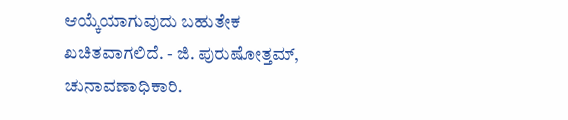ಆಯ್ಕೆಯಾಗುವುದು ಬಹುತೇಕ ಖಚಿತವಾಗಲಿದೆ. - ಜಿ. ಪುರುಷೋತ್ತಮ್, ಚುನಾವಣಾಧಿಕಾರಿ.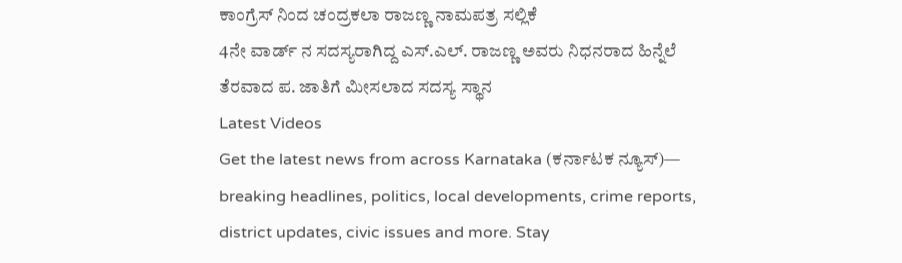ಕಾಂಗ್ರೆಸ್ ನಿಂದ ಚಂದ್ರಕಲಾ ರಾಜಣ್ಣ ನಾಮಪತ್ರ ಸಲ್ಲಿಕೆ
4ನೇ ವಾರ್ಡ್ ನ ಸದಸ್ಯರಾಗಿದ್ದ ಎಸ್.ಎಲ್. ರಾಜಣ್ಣ ಅವರು ನಿಧನರಾದ ಹಿನ್ನೆಲೆ ತೆರವಾದ ಪ. ಜಾತಿಗೆ ಮೀಸಲಾದ ಸದಸ್ಯ ಸ್ಥಾನ
Latest Videos
Get the latest news from across Karnataka (ಕರ್ನಾಟಕ ನ್ಯೂಸ್)— breaking headlines, politics, local developments, crime reports, district updates, civic issues and more. Stay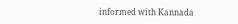informed with Kannada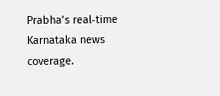Prabha’s real‑time Karnataka news coverage.